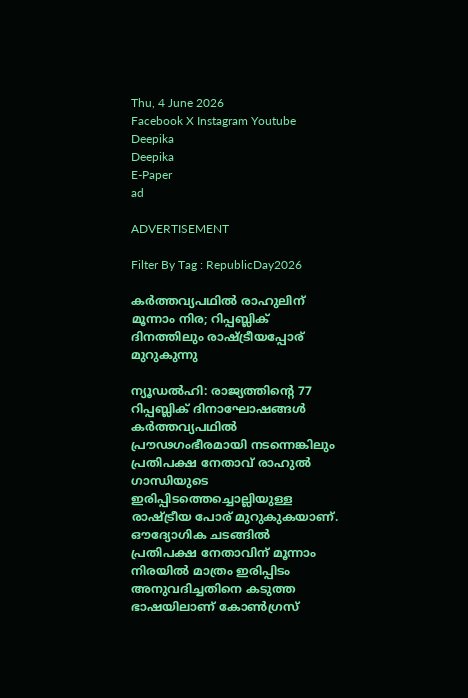Thu, 4 June 2026
Facebook X Instagram Youtube
Deepika
Deepika
E-Paper
ad

ADVERTISEMENT

Filter By Tag : RepublicDay2026

കർത്തവ്യപഥിൽ രാഹുലിന് മൂന്നാം നിര; റിപ്പബ്ലിക് ദിനത്തിലും രാഷ്ട്രീയപ്പോര് മുറുകുന്നു

ന്യൂഡൽഹി: രാജ്യത്തിന്‍റെ 77 റിപ്പബ്ലിക് ദിനാഘോഷങ്ങൾ കർത്തവ്യപഥിൽ പ്രൗഢഗംഭീരമായി നടന്നെങ്കിലും പ്രതിപക്ഷ നേതാവ് രാഹുൽ ഗാന്ധിയുടെ ഇരിപ്പിടത്തെച്ചൊല്ലിയുള്ള രാഷ്ട്രീയ പോര് മുറുകുകയാണ്. ഔദ്യോഗിക ചടങ്ങിൽ പ്രതിപക്ഷ നേതാവിന് മൂന്നാം നിരയിൽ മാത്രം ഇരിപ്പിടം അനുവദിച്ചതിനെ കടുത്ത ഭാഷയിലാണ് കോൺഗ്രസ്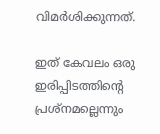വിമർശിക്കുന്നത്.

ഇത് കേവലം ഒരു ഇരിപ്പിടത്തിന്‍റെ പ്രശ്നമല്ലെന്നും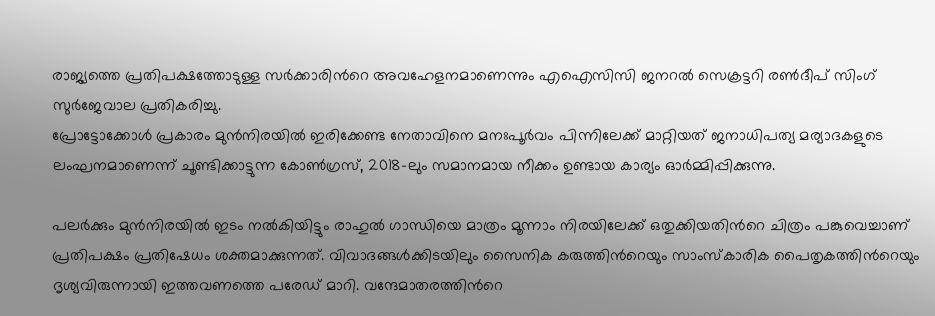രാജ്യത്തെ പ്രതിപക്ഷത്തോടുള്ള സർക്കാരിന്‍റെ അവഹേളനമാണെന്നും എഐസിസി ജനറൽ സെക്രട്ടറി രൺദീപ് സിംഗ് സുർജേവാല പ്രതികരിച്ചു.
പ്രോട്ടോക്കോൾ പ്രകാരം മുൻനിരയിൽ ഇരിക്കേണ്ട നേതാവിനെ മനഃപൂർവം പിന്നിലേക്ക് മാറ്റിയത് ജനാധിപത്യ മര്യാദകളുടെ ലംഘനമാണെന്ന് ചൂണ്ടിക്കാട്ടുന്ന കോൺഗ്രസ്, 2018-ലും സമാനമായ നീക്കം ഉണ്ടായ കാര്യം ഓർമ്മിപ്പിക്കുന്നു.

പലർക്കും മുൻനിരയിൽ ഇടം നൽകിയിട്ടും രാഹുൽ ഗാന്ധിയെ മാത്രം മൂന്നാം നിരയിലേക്ക് ഒതുക്കിയതിന്‍റെ ചിത്രം പങ്കുവെച്ചാണ് പ്രതിപക്ഷം പ്രതിഷേധം ശക്തമാക്കുന്നത്. വിവാദങ്ങൾക്കിടയിലും സൈനിക കരുത്തിന്‍റെയും സാംസ്കാരിക പൈതൃകത്തിന്‍റെയും ദൃശ്യവിരുന്നായി ഇത്തവണത്തെ പരേഡ് മാറി. വന്ദേമാതരത്തിന്‍റെ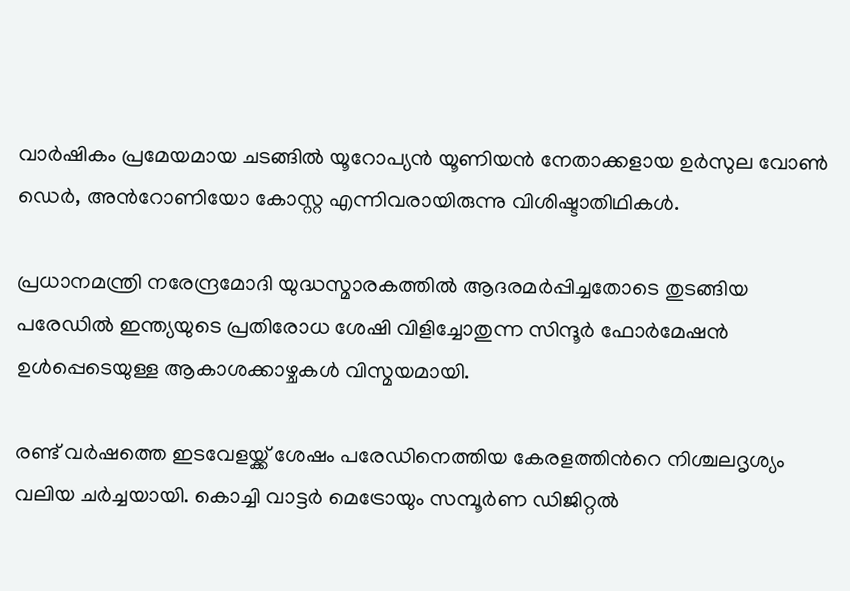വാർഷികം പ്രമേയമായ ചടങ്ങിൽ യൂറോപ്യൻ യൂണിയൻ നേതാക്കളായ ഉർസുല വോൺ ഡെർ, അന്‍റോണിയോ കോസ്റ്റ എന്നിവരായിരുന്നു വിശിഷ്ടാതിഥികൾ.

പ്രധാനമന്ത്രി നരേന്ദ്രമോദി യുദ്ധസ്മാരകത്തിൽ ആദരമർപ്പിച്ചതോടെ തുടങ്ങിയ പരേഡിൽ ഇന്ത്യയുടെ പ്രതിരോധ ശേഷി വിളിച്ചോതുന്ന സിന്ദൂർ ഫോർമേഷൻ ഉൾപ്പെടെയുള്ള ആകാശക്കാഴ്ചകൾ വിസ്മയമായി.

രണ്ട് വർഷത്തെ ഇടവേളയ്ക്ക് ശേഷം പരേഡിനെത്തിയ കേരളത്തിന്‍റെ നിശ്ചലദൃശ്യം വലിയ ചർച്ചയായി. കൊച്ചി വാട്ടർ മെട്രോയും സമ്പൂർണ ഡിജിറ്റൽ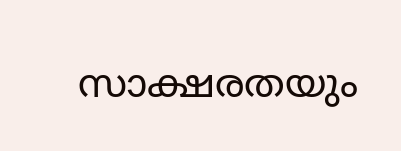സാക്ഷരതയും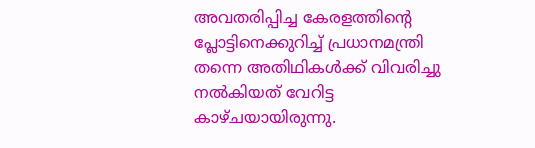അവതരിപ്പിച്ച കേരളത്തിന്‍റെ പ്ലോട്ടിനെക്കുറിച്ച് പ്രധാനമന്ത്രി തന്നെ അതിഥികൾക്ക് വിവരിച്ചു നൽകിയത് വേറിട്ട കാഴ്ചയായിരുന്നു.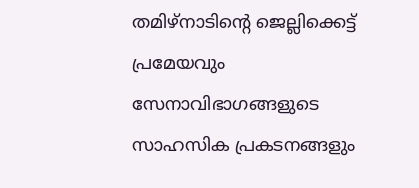തമിഴ്‌നാടിന്‍റെ ജെല്ലിക്കെട്ട് പ്രമേയവും സേനാവിഭാഗങ്ങളുടെ സാഹസിക പ്രകടനങ്ങളും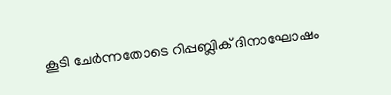കൂടി ചേർന്നതോടെ റിപ്പബ്ലിക് ദിനാഘോഷം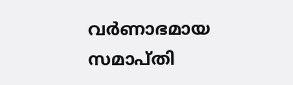വർണാഭമായ സമാപ്തി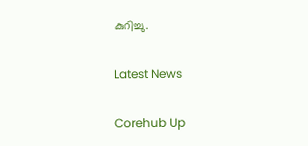കുറിച്ചു.

Latest News

Corehub Up